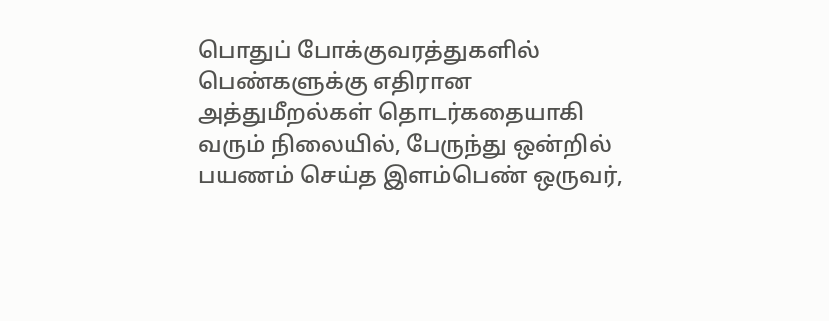பொதுப் போக்குவரத்துகளில் பெண்களுக்கு எதிரான அத்துமீறல்கள் தொடர்கதையாகி வரும் நிலையில், பேருந்து ஒன்றில் பயணம் செய்த இளம்பெண் ஒருவர்,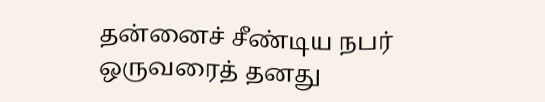தன்னைச் சீண்டிய நபர் ஒருவரைத் தனது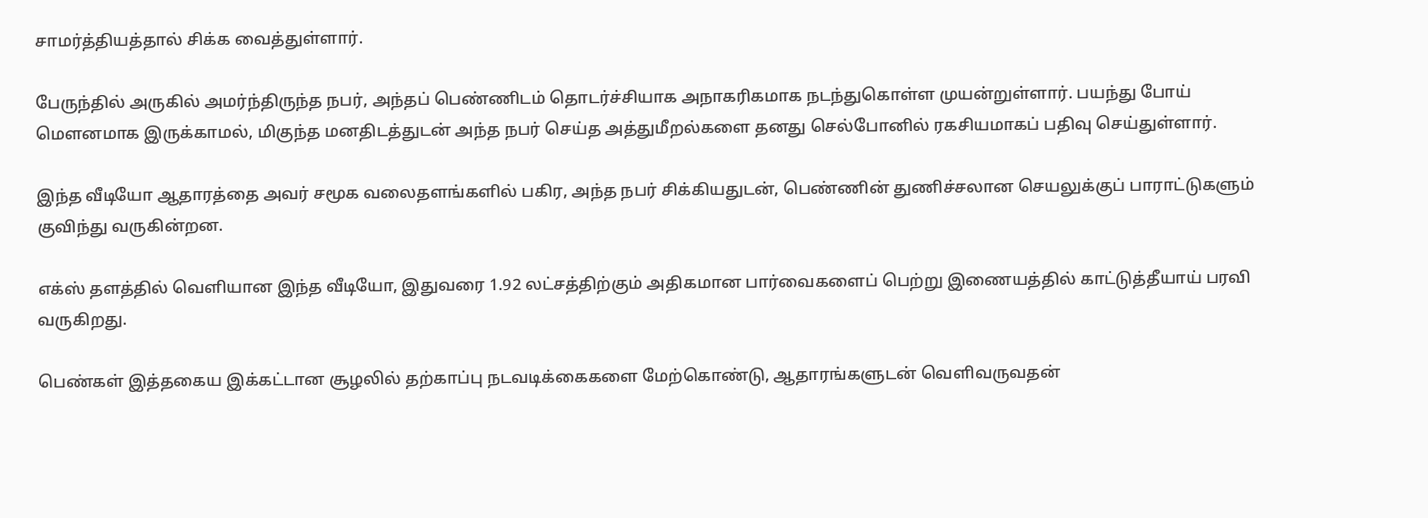சாமர்த்தியத்தால் சிக்க வைத்துள்ளார்.

பேருந்தில் அருகில் அமர்ந்திருந்த நபர், அந்தப் பெண்ணிடம் தொடர்ச்சியாக அநாகரிகமாக நடந்துகொள்ள முயன்றுள்ளார். பயந்து போய் மௌனமாக இருக்காமல், மிகுந்த மனதிடத்துடன் அந்த நபர் செய்த அத்துமீறல்களை தனது செல்போனில் ரகசியமாகப் பதிவு செய்துள்ளார்.

இந்த வீடியோ ஆதாரத்தை அவர் சமூக வலைதளங்களில் பகிர, அந்த நபர் சிக்கியதுடன், பெண்ணின் துணிச்சலான செயலுக்குப் பாராட்டுகளும் குவிந்து வருகின்றன.

எக்ஸ் தளத்தில் வெளியான இந்த வீடியோ, இதுவரை 1.92 லட்சத்திற்கும் அதிகமான பார்வைகளைப் பெற்று இணையத்தில் காட்டுத்தீயாய் பரவி வருகிறது.

பெண்கள் இத்தகைய இக்கட்டான சூழலில் தற்காப்பு நடவடிக்கைகளை மேற்கொண்டு, ஆதாரங்களுடன் வெளிவருவதன்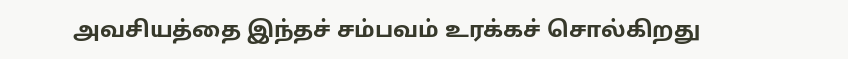அவசியத்தை இந்தச் சம்பவம் உரக்கச் சொல்கிறது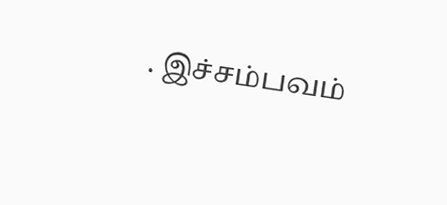. இச்சம்பவம்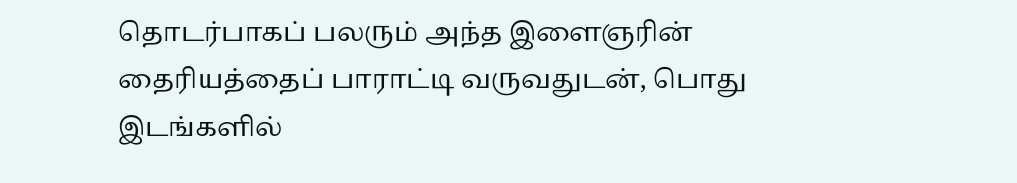தொடர்பாகப் பலரும் அந்த இளைஞரின் தைரியத்தைப் பாராட்டி வருவதுடன், பொது இடங்களில்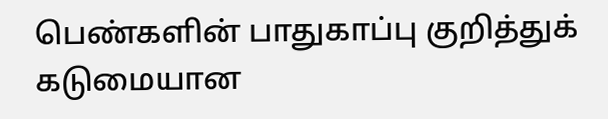பெண்களின் பாதுகாப்பு குறித்துக் கடுமையான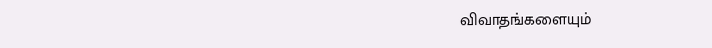விவாதங்களையும்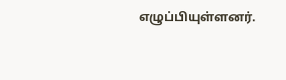எழுப்பியுள்ளனர்.